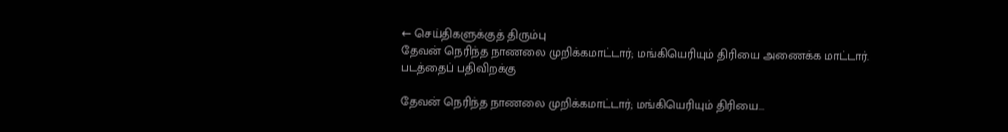← செய்திகளுக்குத் திரும்பு
தேவன் நெரிந்த நாணலை முறிக்கமாட்டார்; மங்கியெரியும் திரியை அணைக்க மாட்டார்.
படத்தைப் பதிவிறக்கு

தேவன் நெரிந்த நாணலை முறிக்கமாட்டார்; மங்கியெரியும் திரியை...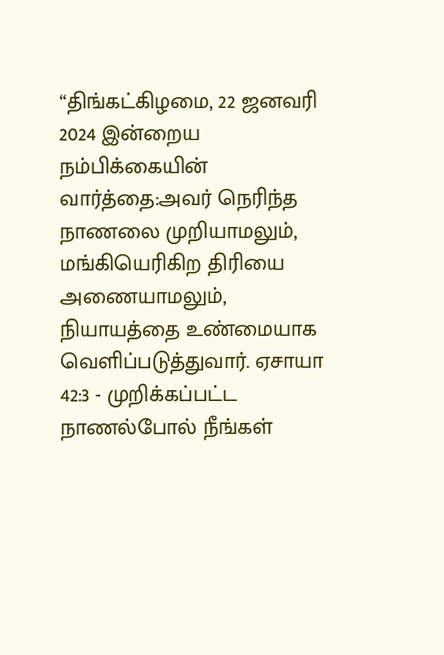“திங்கட்கிழமை, 22 ஜனவரி 2024 இன்றைய நம்பிக்கையின் வார்த்தை:அவர் நெரிந்த நாணலை முறியாமலும், மங்கியெரிகிற திரியை அணையாமலும், நியாயத்தை உண்மையாக வெளிப்படுத்துவார். ஏசாயா 42:3 - முறிக்கப்பட்ட நாணல்போல் நீங்கள்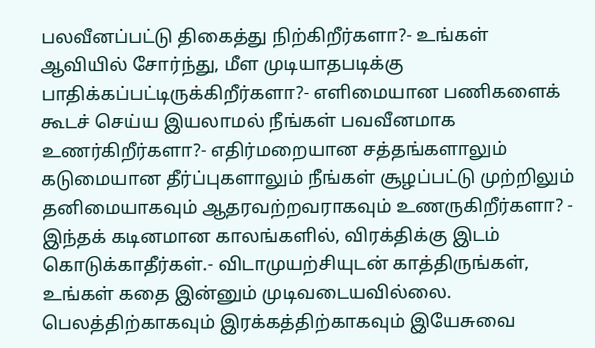பலவீனப்பட்டு திகைத்து நிற்கிறீர்களா?- உங்கள் ஆவியில் சோர்ந்து, மீள முடியாதபடிக்கு பாதிக்கப்பட்டிருக்கிறீர்களா?- எளிமையான பணிகளைக் கூடச் செய்ய இயலாமல் நீங்கள் பவவீனமாக உணர்கிறீர்களா?- எதிர்மறையான சத்தங்களாலும் கடுமையான தீர்ப்புகளாலும் நீங்கள் சூழப்பட்டு முற்றிலும் தனிமையாகவும் ஆதரவற்றவராகவும் உணருகிறீர்களா? - இந்தக் கடினமான காலங்களில், விரக்திக்கு இடம் கொடுக்காதீர்கள்.- விடாமுயற்சியுடன் காத்திருங்கள், உங்கள் கதை இன்னும் முடிவடையவில்லை. பெலத்திற்காகவும் இரக்கத்திற்காகவும் இயேசுவை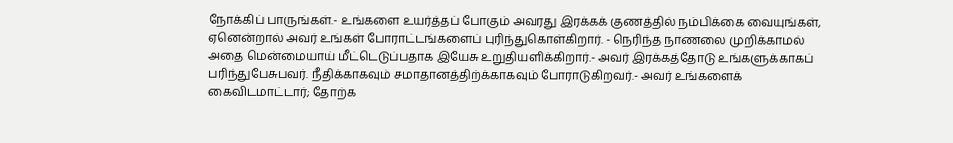நோக்கிப் பாருங்கள்.- உங்களை உயர்த்தப் போகும் அவரது இரக்கக் குணத்தில் நம்பிக்கை வையுங்கள், ஏனென்றால் அவர் உங்கள் போராட்டங்களைப் புரிந்துகொள்கிறார். - நெரிந்த நாணலை முறிக்காமல் அதை மென்மையாய் மீட்டெடுப்பதாக இயேசு உறுதியளிக்கிறார்.- அவர் இரக்கத்தோடு உங்களுக்காகப் பரிந்துபேசுபவர். நீதிக்காகவும் சமாதானத்திற்க்காகவும் போராடுகிறவர்.- அவர் உங்களைக் கைவிடமாட்டார்; தோற்க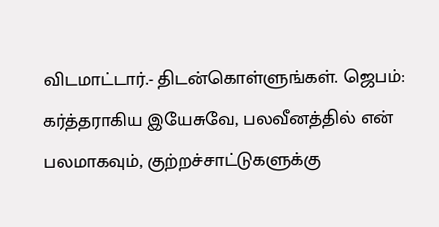விடமாட்டார்.- திடன்கொள்ளுங்கள். ஜெபம்: கர்த்தராகிய இயேசுவே, பலவீனத்தில் என் பலமாகவும், குற்றச்சாட்டுகளுக்கு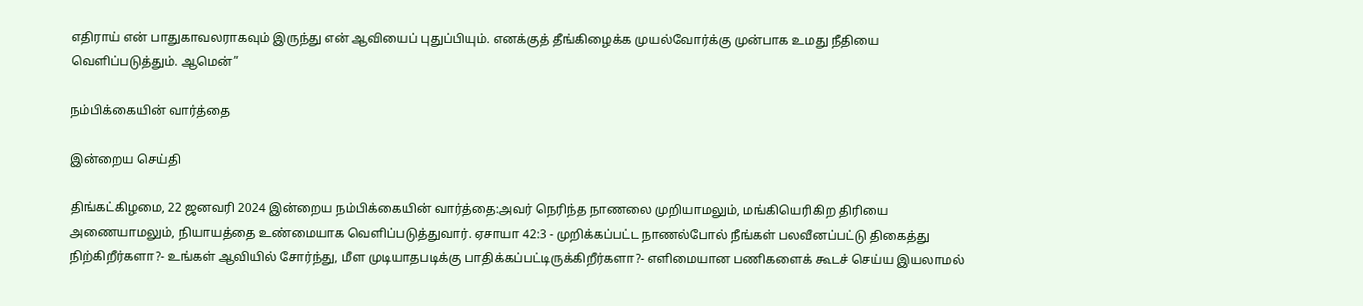எதிராய் என் பாதுகாவலராகவும் இருந்து என் ஆவியைப் புதுப்பியும். எனக்குத் தீங்கிழைக்க முயல்வோர்க்கு முன்பாக உமது நீதியை வெளிப்படுத்தும். ஆமென்”

நம்பிக்கையின் வார்த்தை

இன்றைய செய்தி

திங்கட்கிழமை, 22 ஜனவரி 2024 இன்றைய நம்பிக்கையின் வார்த்தை:அவர் நெரிந்த நாணலை முறியாமலும், மங்கியெரிகிற திரியை அணையாமலும், நியாயத்தை உண்மையாக வெளிப்படுத்துவார். ஏசாயா 42:3 - முறிக்கப்பட்ட நாணல்போல் நீங்கள் பலவீனப்பட்டு திகைத்து நிற்கிறீர்களா?- உங்கள் ஆவியில் சோர்ந்து, மீள முடியாதபடிக்கு பாதிக்கப்பட்டிருக்கிறீர்களா?- எளிமையான பணிகளைக் கூடச் செய்ய இயலாமல்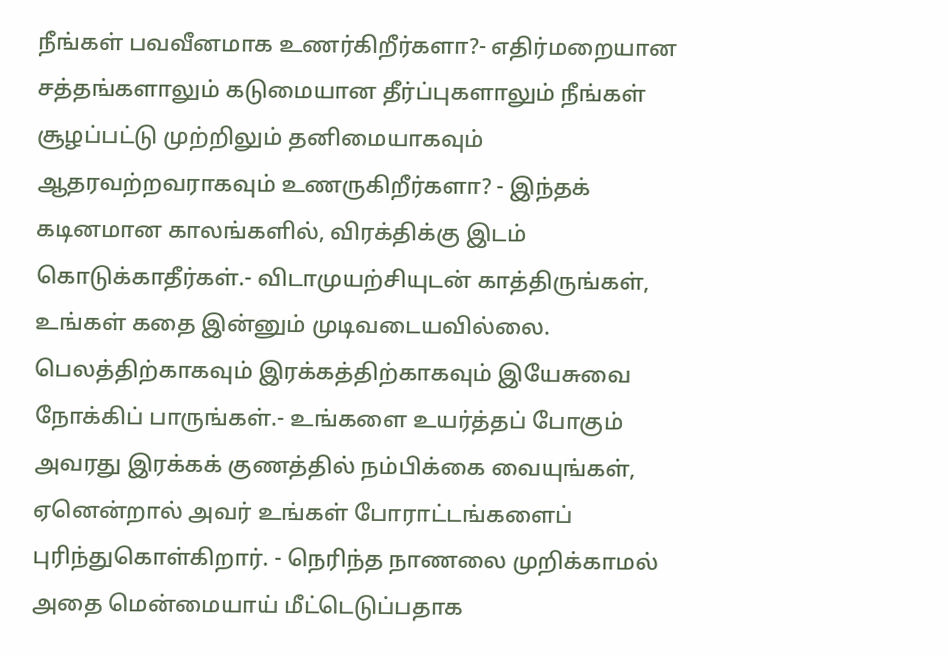நீங்கள் பவவீனமாக உணர்கிறீர்களா?- எதிர்மறையான சத்தங்களாலும் கடுமையான தீர்ப்புகளாலும் நீங்கள் சூழப்பட்டு முற்றிலும் தனிமையாகவும் ஆதரவற்றவராகவும் உணருகிறீர்களா? - இந்தக் கடினமான காலங்களில், விரக்திக்கு இடம் கொடுக்காதீர்கள்.- விடாமுயற்சியுடன் காத்திருங்கள், உங்கள் கதை இன்னும் முடிவடையவில்லை. பெலத்திற்காகவும் இரக்கத்திற்காகவும் இயேசுவை நோக்கிப் பாருங்கள்.- உங்களை உயர்த்தப் போகும் அவரது இரக்கக் குணத்தில் நம்பிக்கை வையுங்கள், ஏனென்றால் அவர் உங்கள் போராட்டங்களைப் புரிந்துகொள்கிறார். - நெரிந்த நாணலை முறிக்காமல் அதை மென்மையாய் மீட்டெடுப்பதாக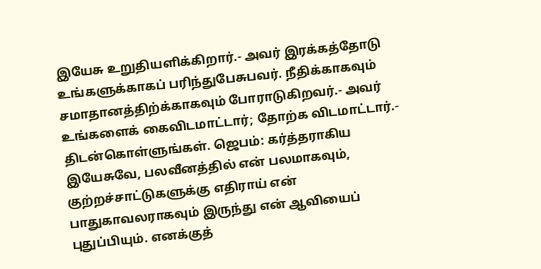இயேசு உறுதியளிக்கிறார்.- அவர் இரக்கத்தோடு உங்களுக்காகப் பரிந்துபேசுபவர். நீதிக்காகவும் சமாதானத்திற்க்காகவும் போராடுகிறவர்.- அவர் உங்களைக் கைவிடமாட்டார்; தோற்க விடமாட்டார்.- திடன்கொள்ளுங்கள். ஜெபம்: கர்த்தராகிய இயேசுவே, பலவீனத்தில் என் பலமாகவும், குற்றச்சாட்டுகளுக்கு எதிராய் என் பாதுகாவலராகவும் இருந்து என் ஆவியைப் புதுப்பியும். எனக்குத்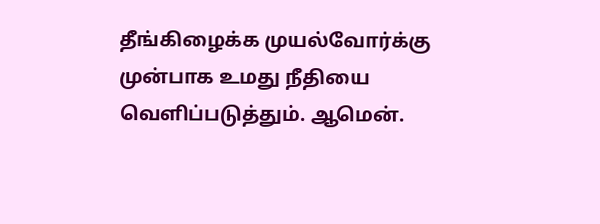தீங்கிழைக்க முயல்வோர்க்கு முன்பாக உமது நீதியை வெளிப்படுத்தும். ஆமென்.